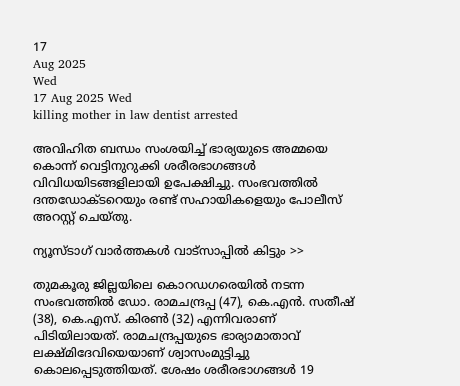17
Aug 2025
Wed
17 Aug 2025 Wed
killing mother in law dentist arrested

അവിഹിത ബന്ധം സംശയിച്ച് ഭാര്യയുടെ അമ്മയെ കൊന്ന് വെട്ടിനുറുക്കി ശരീരഭാഗങ്ങള്‍ വിവിധയിടങ്ങളിലായി ഉപേക്ഷിച്ചു. സംഭവത്തില്‍ ദന്തഡോക്ടറെയും രണ്ട് സഹായികളെയും പോലീസ് അറസ്റ്റ് ചെയ്തു.

ന്യൂസ്ടാഗ് വാര്‍ത്തകള്‍ വാട്‌സാപ്പില്‍ കിട്ടും >>

തുമകൂരു ജില്ലയിലെ കൊറഡഗരെയില്‍ നടന്ന സംഭവത്തില്‍ ഡോ. രാമചന്ദ്രപ്പ (47), കെ.എന്‍. സതീഷ് (38), കെ.എസ്. കിരണ്‍ (32) എന്നിവരാണ് പിടിയിലായത്. രാമചന്ദ്രപ്പയുടെ ഭാര്യാമാതാവ് ലക്ഷ്മിദേവിയെയാണ് ശ്വാസംമുട്ടിച്ചു കൊലപ്പെടുത്തിയത്. ശേഷം ശരീരഭാഗങ്ങള്‍ 19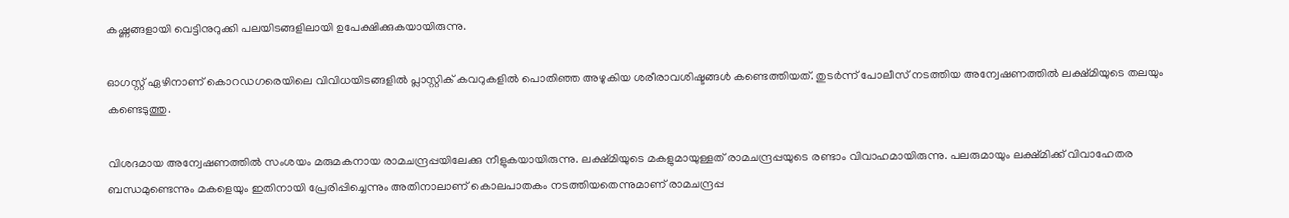കഷ്ണങ്ങളായി വെട്ടിനുറുക്കി പലയിടങ്ങളിലായി ഉപേക്ഷിക്കുകയായിരുന്നു.

ഓഗസ്റ്റ് ഏഴിനാണ് കൊറഡഗരെയിലെ വിവിധയിടങ്ങളില്‍ പ്ലാസ്റ്റിക് കവറുകളില്‍ പൊതിഞ്ഞ അഴുകിയ ശരീരാവശിഷ്ടങ്ങള്‍ കണ്ടെത്തിയത്. തുടര്‍ന്ന് പോലീസ് നടത്തിയ അന്വേഷണത്തില്‍ ലക്ഷ്മിയുടെ തലയും കണ്ടെടുത്തു.

വിശദമായ അന്വേഷണത്തില്‍ സംശയം മരുമകനായ രാമചന്ദ്രപ്പയിലേക്കു നീളുകയായിരുന്നു. ലക്ഷ്മിയുടെ മകളുമായുള്ളത് രാമചന്ദ്രപ്പയുടെ രണ്ടാം വിവാഹമായിരുന്നു. പലരുമായും ലക്ഷ്മിക്ക് വിവാഹേതര ബന്ധമുണ്ടെന്നും മകളെയും ഇതിനായി പ്രേരിപ്പിച്ചെന്നും അതിനാലാണ് കൊലപാതകം നടത്തിയതെന്നുമാണ് രാമചന്ദ്രപ്പ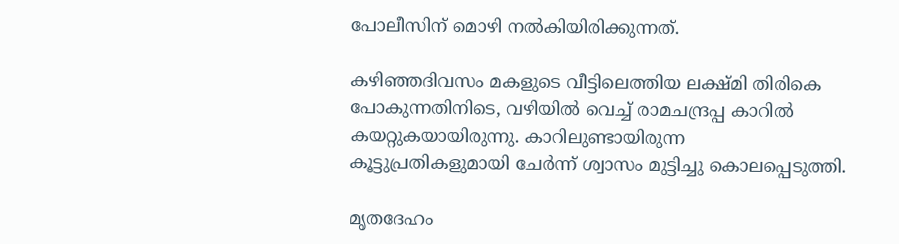പോലീസിന് മൊഴി നല്‍കിയിരിക്കുന്നത്.

കഴിഞ്ഞദിവസം മകളുടെ വീട്ടിലെത്തിയ ലക്ഷ്മി തിരികെ പോകുന്നതിനിടെ, വഴിയില്‍ വെച്ച് രാമചന്ദ്രപ്പ കാറില്‍ കയറ്റുകയായിരുന്നു. കാറിലുണ്ടായിരുന്ന കൂട്ടുപ്രതികളുമായി ചേര്‍ന്ന് ശ്വാസം മുട്ടിച്ചു കൊലപ്പെടുത്തി.

മൃതദേഹം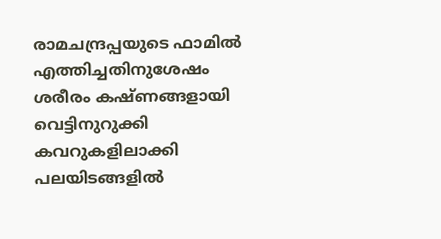രാമചന്ദ്രപ്പയുടെ ഫാമില്‍ എത്തിച്ചതിനുശേഷം ശരീരം കഷ്ണങ്ങളായി വെട്ടിനുറുക്കി കവറുകളിലാക്കി പലയിടങ്ങളില്‍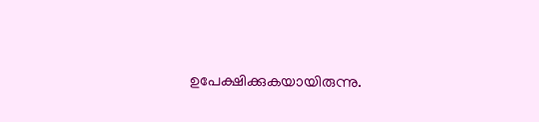ഉപേക്ഷിക്കുകയായിരുന്നു.